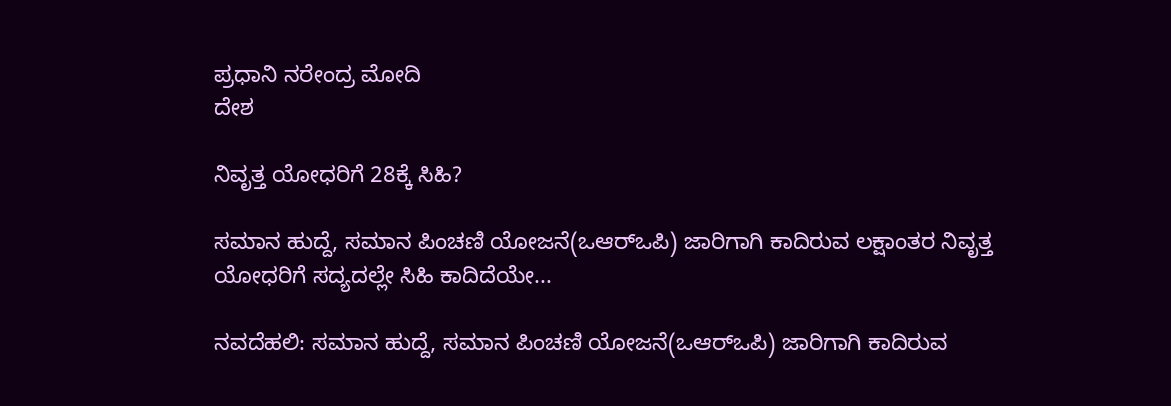ಪ್ರಧಾನಿ ನರೇಂದ್ರ ಮೋದಿ
ದೇಶ

ನಿವೃತ್ತ ಯೋಧರಿಗೆ 28ಕ್ಕೆ ಸಿಹಿ?

ಸಮಾನ ಹುದ್ದೆ, ಸಮಾನ ಪಿಂಚಣಿ ಯೋಜನೆ(ಒಆರ್‍ಒಪಿ) ಜಾರಿಗಾಗಿ ಕಾದಿರುವ ಲಕ್ಷಾಂತರ ನಿವೃತ್ತ ಯೋಧರಿಗೆ ಸದ್ಯದಲ್ಲೇ ಸಿಹಿ ಕಾದಿದೆಯೇ...

ನವದೆಹಲಿ: ಸಮಾನ ಹುದ್ದೆ, ಸಮಾನ ಪಿಂಚಣಿ ಯೋಜನೆ(ಒಆರ್‍ಒಪಿ) ಜಾರಿಗಾಗಿ ಕಾದಿರುವ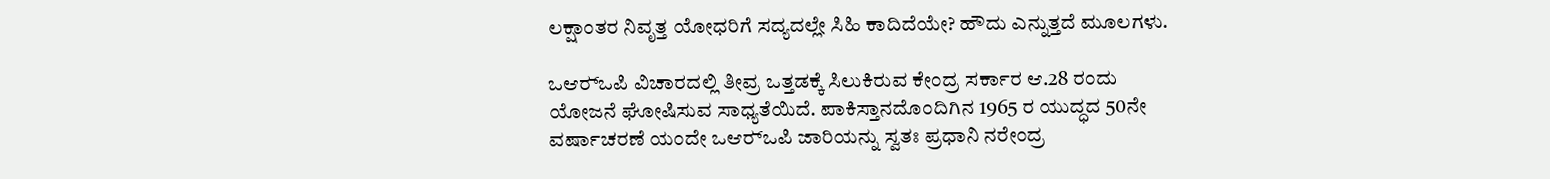ಲಕ್ಷಾಂತರ ನಿವೃತ್ತ ಯೋಧರಿಗೆ ಸದ್ಯದಲ್ಲೇ ಸಿಹಿ ಕಾದಿದೆಯೇ? ಹೌದು ಎನ್ನುತ್ತದೆ ಮೂಲಗಳು.

ಒಆರ್‍ಒಪಿ ವಿಚಾರದಲ್ಲಿ ತೀವ್ರ ಒತ್ತಡಕ್ಕೆ ಸಿಲುಕಿರುವ ಕೇಂದ್ರ ಸರ್ಕಾರ ಆ.28 ರಂದು ಯೋಜನೆ ಘೋಷಿಸುವ ಸಾಧ್ಯತೆಯಿದೆ. ಪಾಕಿಸ್ತಾನದೊಂದಿಗಿನ 1965 ರ ಯುದ್ಧದ 50ನೇ ವರ್ಷಾಚರಣೆ ಯಂದೇ ಒಆರ್‍ಒಪಿ ಜಾರಿಯನ್ನು ಸ್ವತಃ ಪ್ರಧಾನಿ ನರೇಂದ್ರ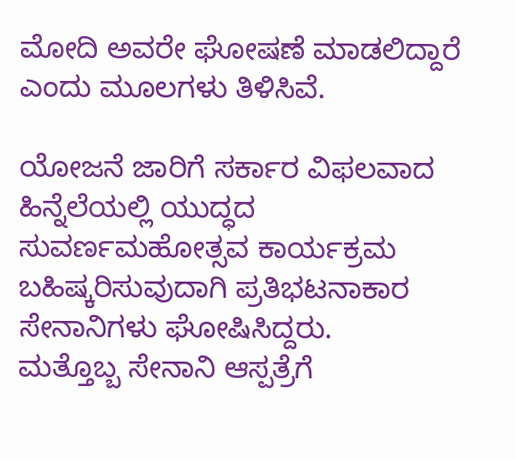ಮೋದಿ ಅವರೇ ಘೋಷಣೆ ಮಾಡಲಿದ್ದಾರೆ ಎಂದು ಮೂಲಗಳು ತಿಳಿಸಿವೆ.

ಯೋಜನೆ ಜಾರಿಗೆ ಸರ್ಕಾರ ವಿಫಲವಾದ ಹಿನ್ನೆಲೆಯಲ್ಲಿ ಯುದ್ಧದ ಸುವರ್ಣಮಹೋತ್ಸವ ಕಾರ್ಯಕ್ರಮ ಬಹಿಷ್ಕರಿಸುವುದಾಗಿ ಪ್ರತಿಭಟನಾಕಾರ ಸೇನಾನಿಗಳು ಘೋಷಿಸಿದ್ದರು.
ಮತ್ತೊಬ್ಬ ಸೇನಾನಿ ಆಸ್ಪತ್ರೆಗೆ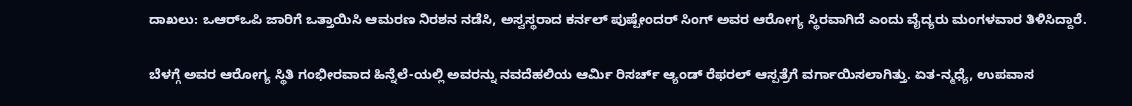ದಾಖಲು: ಒಆರ್‍ಒಪಿ ಜಾರಿಗೆ ಒತ್ತಾಯಿಸಿ ಆಮರಣ ನಿರಶನ ನಡೆಸಿ, ಅಸ್ವಸ್ಥರಾದ ಕರ್ನಲ್ ಪುಷ್ಪೇಂದರ್ ಸಿಂಗ್ ಅವರ ಆರೋಗ್ಯ ಸ್ಥಿರವಾಗಿದೆ ಎಂದು ವೈದ್ಯರು ಮಂಗಳವಾರ ತಿಳಿಸಿದ್ದಾರೆ.

ಬೆಳಗ್ಗೆ ಅವರ ಆರೋಗ್ಯ ಸ್ಥಿತಿ ಗಂಭೀರವಾದ ಹಿನ್ನೆಲೆ-ಯಲ್ಲಿ ಅವರನ್ನು ನವದೆಹಲಿಯ ಆರ್ಮಿ ರಿಸರ್ಚ್ ಆ್ಯಂಡ್ ರೆಫರಲ್ ಆಸ್ಪತ್ರೆಗೆ ವರ್ಗಾಯಿಸಲಾಗಿತ್ತು. ಏತ-ನ್ಮಧ್ಯೆ, ಉಪವಾಸ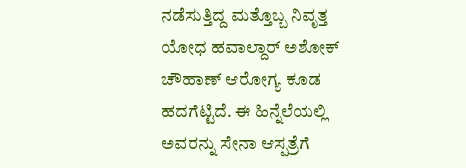ನಡೆಸುತ್ತಿದ್ದ ಮತ್ತೊಬ್ಬ ನಿವೃತ್ತ ಯೋಧ ಹವಾಲ್ದಾರ್ ಅಶೋಕ್ ಚೌಹಾಣ್ ಆರೋಗ್ಯ ಕೂಡ ಹದಗೆಟ್ಟಿದೆ. ಈ ಹಿನ್ನೆಲೆಯಲ್ಲಿ ಅವರನ್ನು ಸೇನಾ ಆಸ್ಪತ್ರೆಗೆ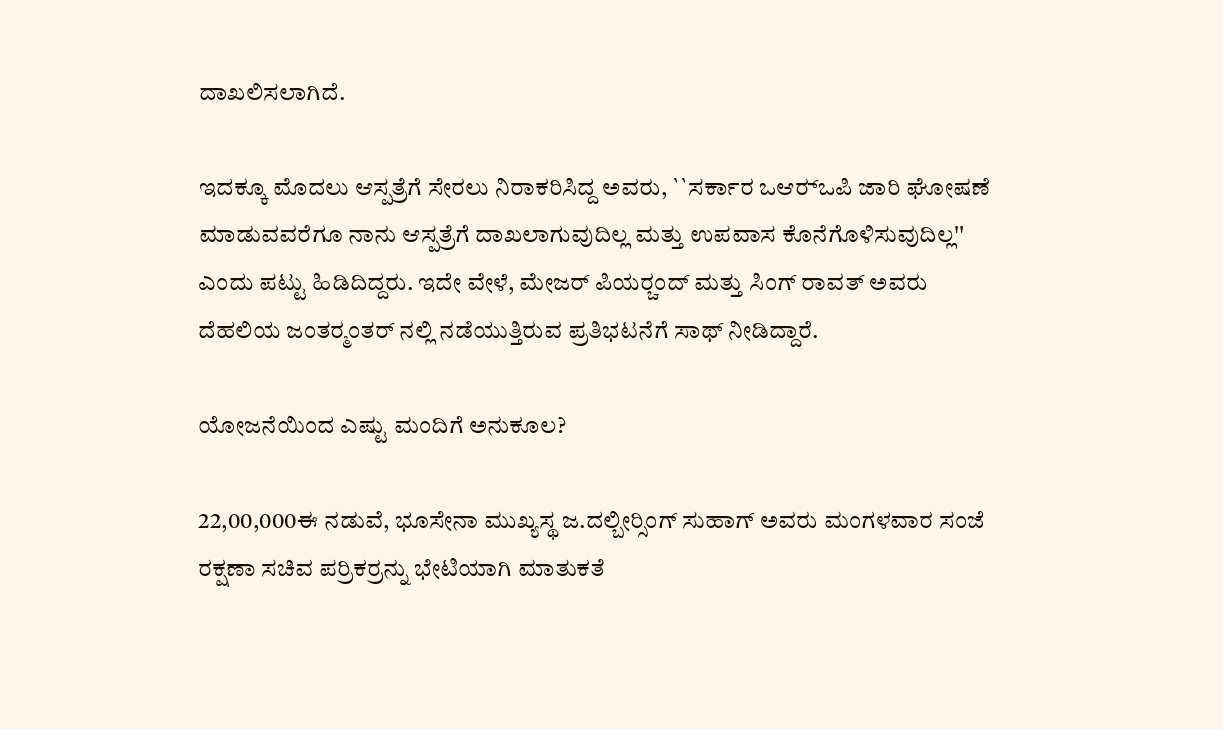ದಾಖಲಿಸಲಾಗಿದೆ.

ಇದಕ್ಕೂ ಮೊದಲು ಆಸ್ಪತ್ರೆಗೆ ಸೇರಲು ನಿರಾಕರಿಸಿದ್ದ ಅವರು, ``ಸರ್ಕಾರ ಒಆರ್‍ಒಪಿ ಜಾರಿ ಘೋಷಣೆ ಮಾಡುವವರೆಗೂ ನಾನು ಆಸ್ಪತ್ರೆಗೆ ದಾಖಲಾಗುವುದಿಲ್ಲ ಮತ್ತು ಉಪವಾಸ ಕೊನೆಗೊಳಿಸುವುದಿಲ್ಲ'' ಎಂದು ಪಟ್ಟು ಹಿಡಿದಿದ್ದರು. ಇದೇ ವೇಳೆ, ಮೇಜರ್ ಪಿಯರ್‍ಚಂದ್ ಮತ್ತು ಸಿಂಗ್ ರಾವತ್ ಅವರು ದೆಹಲಿಯ ಜಂತರ್‍ಮಂತರ್ ನಲ್ಲಿ ನಡೆಯುತ್ತಿರುವ ಪ್ರತಿಭಟನೆಗೆ ಸಾಥ್ ನೀಡಿದ್ದಾರೆ.

ಯೋಜನೆಯಿಂದ ಎಷ್ಟು ಮಂದಿಗೆ ಅನುಕೂಲ?

22,00,000ಈ ನಡುವೆ, ಭೂಸೇನಾ ಮುಖ್ಯಸ್ಥ ಜ.ದಲ್ಬೀರ್‍ಸಿಂಗ್ ಸುಹಾಗ್ ಅವರು ಮಂಗಳವಾರ ಸಂಜೆ ರಕ್ಷಣಾ ಸಚಿವ ಪರ್ರಿಕರ್‍ರನ್ನು ಭೇಟಿಯಾಗಿ ಮಾತುಕತೆ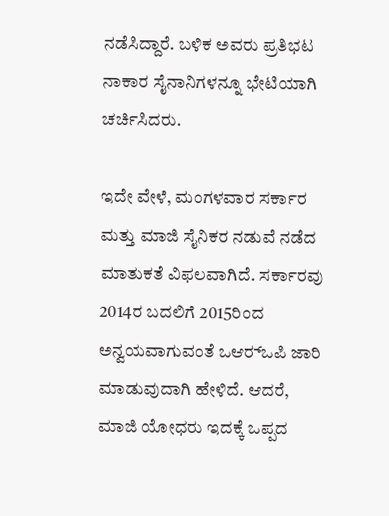ನಡೆಸಿದ್ದಾರೆ. ಬಳಿಕ ಅವರು ಪ್ರತಿಭಟ ನಾಕಾರ ಸೈನಾನಿಗಳನ್ನೂ ಭೇಟಿಯಾಗಿ ಚರ್ಚಿಸಿದರು.

ಇದೇ ವೇಳೆ, ಮಂಗಳವಾರ ಸರ್ಕಾರ ಮತ್ತು ಮಾಜಿ ಸೈನಿಕರ ನಡುವೆ ನಡೆದ ಮಾತುಕತೆ ವಿಫಲವಾಗಿದೆ. ಸರ್ಕಾರವು 2014ರ ಬದಲಿಗೆ 2015ರಿಂದ ಅನ್ವಯವಾಗುವಂತೆ ಒಆರ್‍ಒಪಿ ಜಾರಿ ಮಾಡುವುದಾಗಿ ಹೇಳಿದೆ. ಆದರೆ, ಮಾಜಿ ಯೋಧರು ಇದಕ್ಕೆ ಒಪ್ಪದ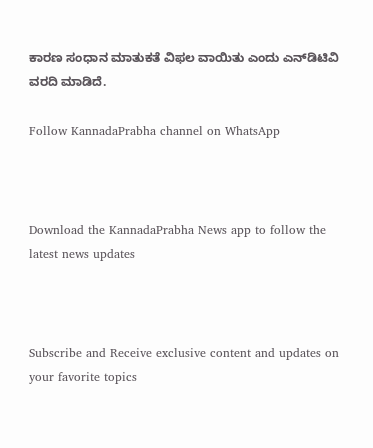ಕಾರಣ ಸಂಧಾನ ಮಾತುಕತೆ ವಿಫಲ ವಾಯಿತು ಎಂದು ಎನ್‍ಡಿಟಿವಿ ವರದಿ ಮಾಡಿದೆ.

Follow KannadaPrabha channel on WhatsApp



Download the KannadaPrabha News app to follow the latest news updates



Subscribe and Receive exclusive content and updates on your favorite topics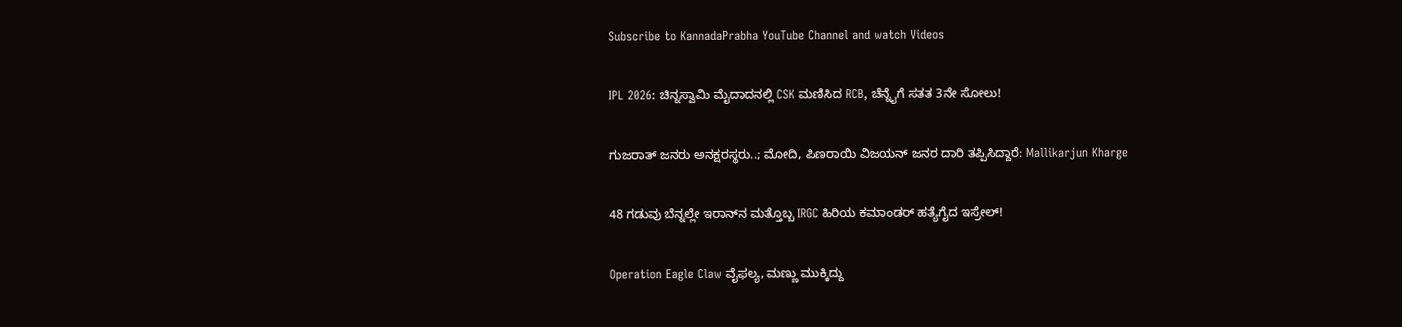Subscribe to KannadaPrabha YouTube Channel and watch Videos

IPL 2026: ಚಿನ್ನಸ್ವಾಮಿ ಮೈದಾದನಲ್ಲಿ CSK ಮಣಿಸಿದ RCB, ಚೆನ್ನೈಗೆ ಸತತ 3ನೇ ಸೋಲು!

ಗುಜರಾತ್ ಜನರು ಅನಕ್ಷರಸ್ಥರು..; ಮೋದಿ, ಪಿಣರಾಯಿ ವಿಜಯನ್ ಜನರ ದಾರಿ ತಪ್ಪಿಸಿದ್ದಾರೆ: Mallikarjun Kharge

48 ಗಡುವು ಬೆನ್ನಲ್ಲೇ ಇರಾನ್‌ನ ಮತ್ತೊಬ್ಬ IRGC ಹಿರಿಯ ಕಮಾಂಡರ್ ಹತ್ಯೆಗೈದ ಇಸ್ರೇಲ್!

Operation Eagle Claw ವೈಫಲ್ಯ, ಮಣ್ಣು ಮುಕ್ಕಿದ್ದು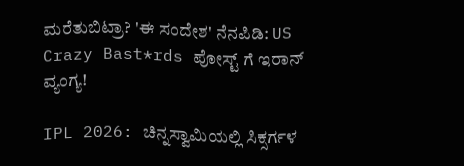ಮರೆತುಬಿಟ್ರಾ? 'ಈ ಸಂದೇಶ' ನೆನಪಿಡಿ: US Crazy Bast*rds ಪೋಸ್ಟ್ ಗೆ ಇರಾನ್ ವ್ಯಂಗ್ಯ!

IPL 2026: ಚಿನ್ನಸ್ವಾಮಿಯಲ್ಲಿ ಸಿಕ್ಸರ್ಗಳ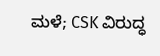ಮಳೆ; CSK ವಿರುದ್ಧ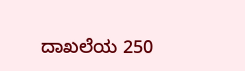ದಾಖಲೆಯ 250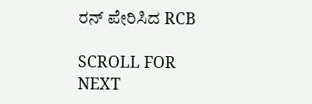ರನ್ ಪೇರಿಸಿದ RCB

SCROLL FOR NEXT